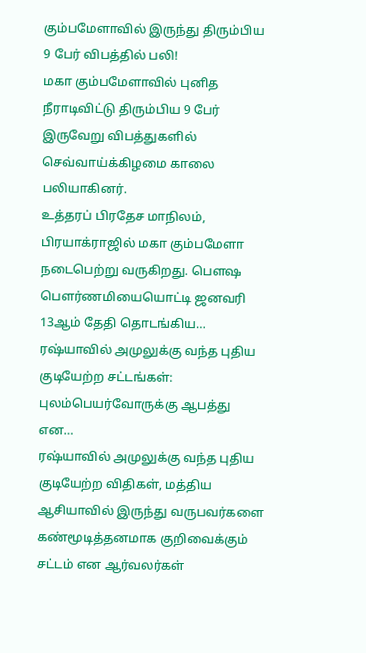கும்பமேளாவில் இருந்து திரும்பிய 9 பேர் விபத்தில் பலி!
மகா கும்பமேளாவில் புனித நீராடிவிட்டு திரும்பிய 9 பேர் இருவேறு விபத்துகளில் செவ்வாய்க்கிழமை காலை பலியாகினர்.
உத்தரப் பிரதேச மாநிலம், பிரயாக்ராஜில் மகா கும்பமேளா நடைபெற்று வருகிறது. பெளஷ பெளர்ணமியையொட்டி ஜனவரி 13ஆம் தேதி தொடங்கிய…
ரஷ்யாவில் அமுலுக்கு வந்த புதிய குடியேற்ற சட்டங்கள்: புலம்பெயர்வோருக்கு ஆபத்து என…
ரஷ்யாவில் அமுலுக்கு வந்த புதிய குடியேற்ற விதிகள், மத்திய ஆசியாவில் இருந்து வருபவர்களை கண்மூடித்தனமாக குறிவைக்கும் சட்டம் என ஆர்வலர்கள்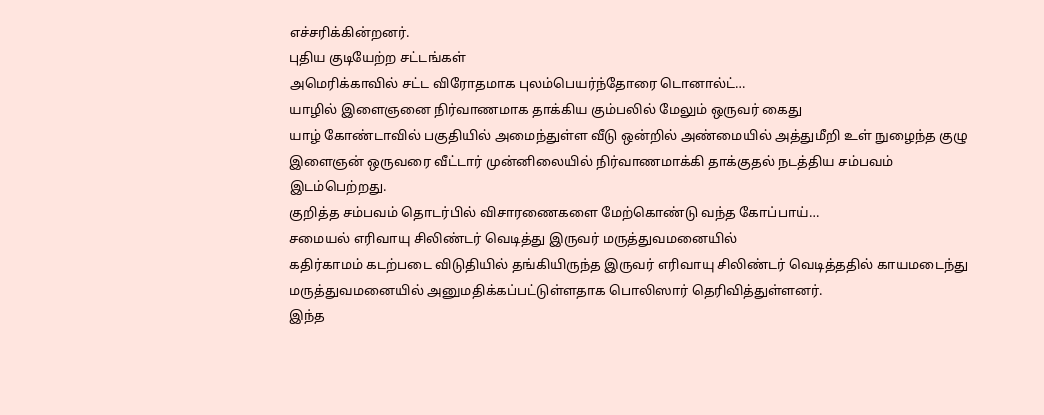எச்சரிக்கின்றனர்.
புதிய குடியேற்ற சட்டங்கள்
அமெரிக்காவில் சட்ட விரோதமாக புலம்பெயர்ந்தோரை டொனால்ட்…
யாழில் இளைஞனை நிர்வாணமாக தாக்கிய கும்பலில் மேலும் ஒருவர் கைது
யாழ் கோண்டாவில் பகுதியில் அமைந்துள்ள வீடு ஒன்றில் அண்மையில் அத்துமீறி உள் நுழைந்த குழு இளைஞன் ஒருவரை வீட்டார் முன்னிலையில் நிர்வாணமாக்கி தாக்குதல் நடத்திய சம்பவம் இடம்பெற்றது.
குறித்த சம்பவம் தொடர்பில் விசாரணைகளை மேற்கொண்டு வந்த கோப்பாய்…
சமையல் எரிவாயு சிலிண்டர் வெடித்து இருவர் மருத்துவமனையில்
கதிர்காமம் கடற்படை விடுதியில் தங்கியிருந்த இருவர் எரிவாயு சிலிண்டர் வெடித்ததில் காயமடைந்து மருத்துவமனையில் அனுமதிக்கப்பட்டுள்ளதாக பொலிஸார் தெரிவித்துள்ளனர்.
இந்த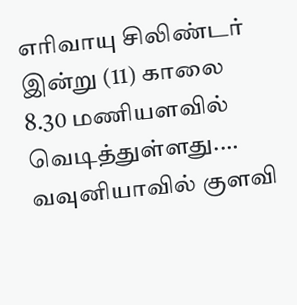எரிவாயு சிலிண்டர் இன்று (11) காலை 8.30 மணியளவில் வெடித்துள்ளது.…
வவுனியாவில் குளவி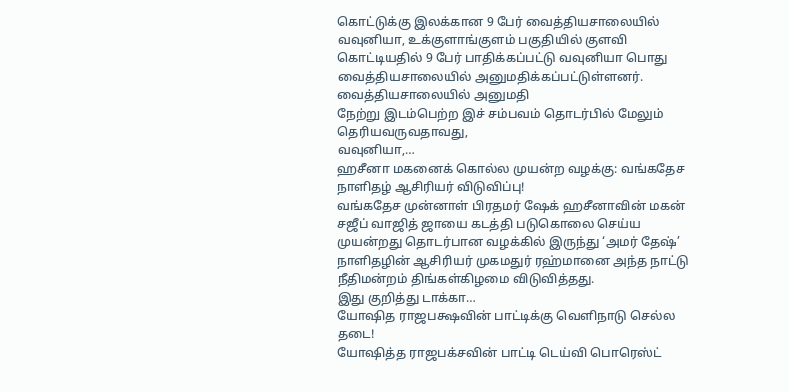கொட்டுக்கு இலக்கான 9 பேர் வைத்தியசாலையில்
வவுனியா, உக்குளாங்குளம் பகுதியில் குளவி கொட்டியதில் 9 பேர் பாதிக்கப்பட்டு வவுனியா பொது வைத்தியசாலையில் அனுமதிக்கப்பட்டுள்ளனர்.
வைத்தியசாலையில் அனுமதி
நேற்று இடம்பெற்ற இச் சம்பவம் தொடர்பில் மேலும் தெரியவருவதாவது,
வவுனியா,…
ஹசீனா மகனைக் கொல்ல முயன்ற வழக்கு: வங்கதேச நாளிதழ் ஆசிரியர் விடுவிப்பு!
வங்கதேச முன்னாள் பிரதமர் ஷேக் ஹசீனாவின் மகன் சஜீப் வாஜித் ஜாயை கடத்தி படுகொலை செய்ய முயன்றது தொடர்பான வழக்கில் இருந்து ‘அமர் தேஷ்’ நாளிதழின் ஆசிரியர் முகமதுர் ரஹ்மானை அந்த நாட்டு நீதிமன்றம் திங்கள்கிழமை விடுவித்தது.
இது குறித்து டாக்கா…
யோஷித ராஜபக்ஷவின் பாட்டிக்கு வெளிநாடு செல்ல தடை!
யோஷித்த ராஜபக்சவின் பாட்டி டெய்வி பொரெஸ்ட்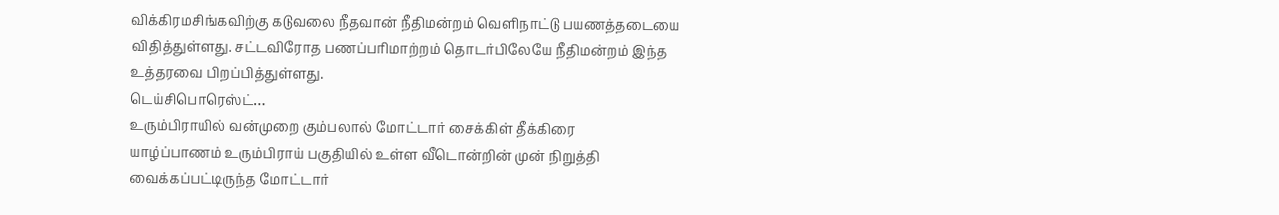விக்கிரமசிங்கவிற்கு கடுவலை நீதவான் நீதிமன்றம் வெளிநாட்டு பயணத்தடையை விதித்துள்ளது. சட்டவிரோத பணப்பரிமாற்றம் தொடர்பிலேயே நீதிமன்றம் இந்த உத்தரவை பிறப்பித்துள்ளது.
டெய்சிபொரெஸ்ட்…
உரும்பிராயில் வன்முறை கும்பலால் மோட்டார் சைக்கிள் தீக்கிரை
யாழ்ப்பாணம் உரும்பிராய் பகுதியில் உள்ள வீடொன்றின் முன் நிறுத்தி வைக்கப்பட்டிருந்த மோட்டார்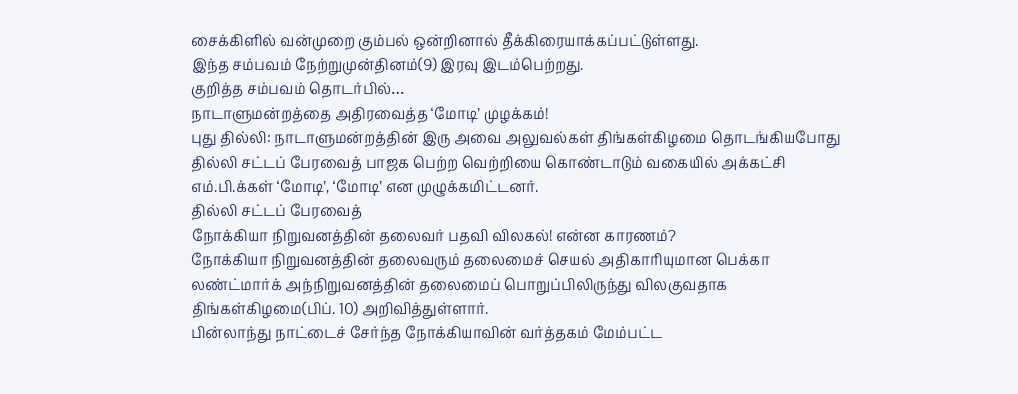சைக்கிளில் வன்முறை கும்பல் ஒன்றினால் தீக்கிரையாக்கப்பட்டுள்ளது.
இந்த சம்பவம் நேற்றுமுன்தினம்(9) இரவு இடம்பெற்றது.
குறித்த சம்பவம் தொடர்பில்…
நாடாளுமன்றத்தை அதிரவைத்த ‘மோடி’ முழக்கம்!
புது தில்லி: நாடாளுமன்றத்தின் இரு அவை அலுவல்கள் திங்கள்கிழமை தொடங்கியபோது தில்லி சட்டப் பேரவைத் பாஜக பெற்ற வெற்றியை கொண்டாடும் வகையில் அக்கட்சி எம்.பி.க்கள் ‘மோடி’, ‘மோடி’ என முழுக்கமிட்டனர்.
தில்லி சட்டப் பேரவைத்
நோக்கியா நிறுவனத்தின் தலைவர் பதவி விலகல்! என்ன காரணம்?
நோக்கியா நிறுவனத்தின் தலைவரும் தலைமைச் செயல் அதிகாரியுமான பெக்கா லண்ட்மார்க் அந்நிறுவனத்தின் தலைமைப் பொறுப்பிலிருந்து விலகுவதாக திங்கள்கிழமை(பிப். 10) அறிவித்துள்ளார்.
பின்லாந்து நாட்டைச் சேர்ந்த நோக்கியாவின் வர்த்தகம் மேம்பட்ட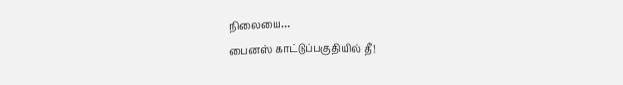நிலையை…
பைனஸ் காட்டுப்பகுதியில் தீ!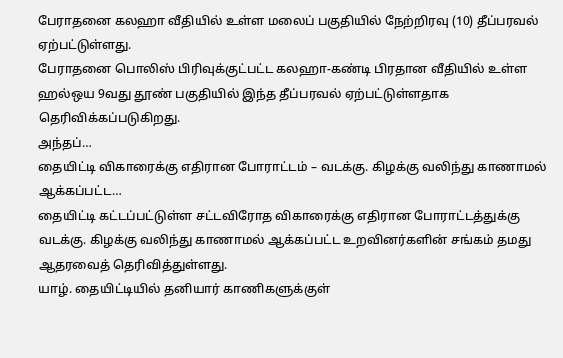பேராதனை கலஹா வீதியில் உள்ள மலைப் பகுதியில் நேற்றிரவு (10) தீப்பரவல் ஏற்பட்டுள்ளது.
பேராதனை பொலிஸ் பிரிவுக்குட்பட்ட கலஹா-கண்டி பிரதான வீதியில் உள்ள ஹல்ஒய 9வது தூண் பகுதியில் இந்த தீப்பரவல் ஏற்பட்டுள்ளதாக தெரிவிக்கப்படுகிறது.
அந்தப்…
தையிட்டி விகாரைக்கு எதிரான போராட்டம் – வடக்கு. கிழக்கு வலிந்து காணாமல் ஆக்கப்பட்ட…
தையிட்டி கட்டப்பட்டுள்ள சட்டவிரோத விகாரைக்கு எதிரான போராட்டத்துக்கு வடக்கு. கிழக்கு வலிந்து காணாமல் ஆக்கப்பட்ட உறவினர்களின் சங்கம் தமது ஆதரவைத் தெரிவித்துள்ளது.
யாழ். தையிட்டியில் தனியார் காணிகளுக்குள்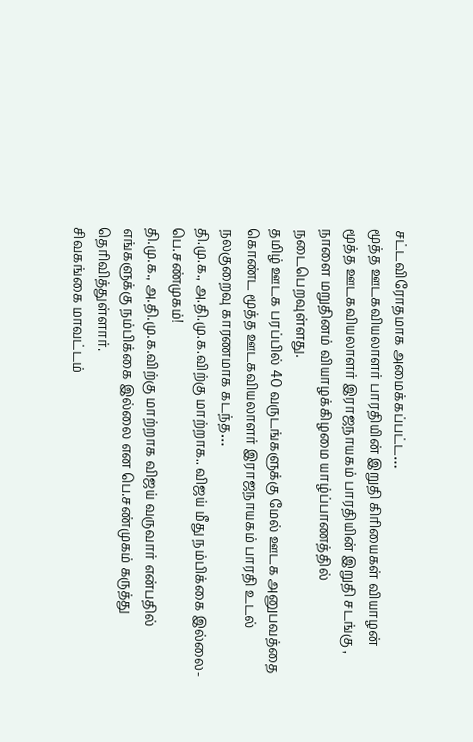சட்டவிரோதமாக அமைக்கப்பட்ட…
மூத்த ஊடகவியலாளர் பாரதியின் இறுதி கிரியைகள் வியாழன்
மூத்த ஊடகவியலாளர் இராஜநாயகம் பாரதியின் இறுதி சடங்கு , நாளை மறுதினம் வியாழக்கிழமை யாழ்ப்பாணத்தில் நடைபெறவுள்ளது.
தமிழ் ஊடக பரப்பில் 40 வருடங்களுக்கு மேல் ஊடக அனுபவத்தை கொண்ட மூத்த ஊடகவியலாளர் இராஜநாயகம் பாரதி உடல் நலகுறைவு காரணமாக கடந்த…
தி.மு.க., அ.தி.மு.க.விற்கு மாற்றாக.. விஜய் மீது நம்பிக்கை இல்லை-பெ.சண்முகம்!
தி.மு.க., அ.தி.மு.க.விற்கு மாற்றாக விஜய் வருவார் என்பதில் எங்களுக்கு நம்பிக்கை இல்லை என பெ.சண்முகம் கருத்து தெரிவித்துள்ளார்.
சிவகங்கை மாவட்டம்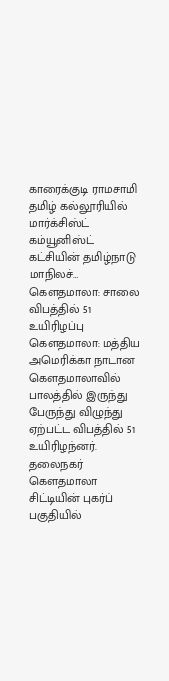காரைக்குடி ராமசாமி தமிழ் கல்லூரியில் மார்க்சிஸ்ட் கம்யூனிஸ்ட் கட்சியின் தமிழ்நாடு மாநிலச்…
கௌதமாலா: சாலை விபத்தில் 51 உயிரிழப்பு
கௌதமாலா: மத்திய அமெரிக்கா நாடான கௌதமாலாவில் பாலத்தில் இருந்து பேருந்து விழுந்து ஏற்பட்ட விபத்தில் 51 உயிரிழந்னர்.
தலைநகர் கௌதமாலா சிட்டியின் புகர்ப் பகுதியில்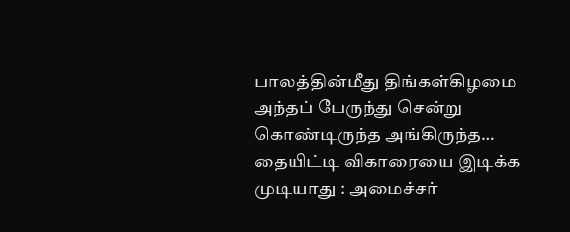பாலத்தின்மீது திங்கள்கிழமை அந்தப் பேருந்து சென்று கொண்டிருந்த அங்கிருந்த…
தையிட்டி விகாரையை இடிக்க முடியாது : அமைச்சர்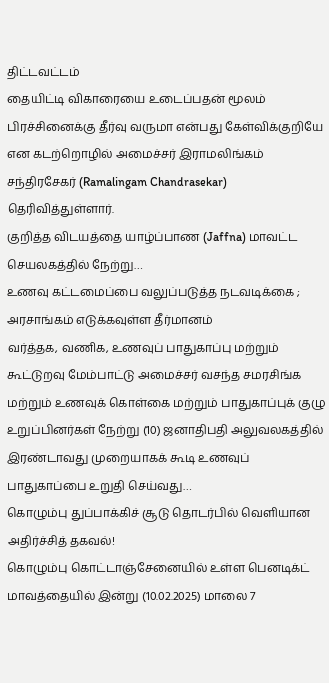திட்டவட்டம்
தையிட்டி விகாரையை உடைப்பதன் மூலம் பிரச்சினைக்கு தீர்வு வருமா என்பது கேள்விக்குறியே என கடற்றொழில் அமைச்சர் இராமலிங்கம் சந்திரசேகர் (Ramalingam Chandrasekar) தெரிவித்துள்ளார்.
குறித்த விடயத்தை யாழ்ப்பாண (Jaffna) மாவட்ட செயலகத்தில் நேற்று…
உணவு கட்டமைப்பை வலுப்படுத்த நடவடிக்கை ; அரசாங்கம் எடுக்கவுள்ள தீர்மானம்
வர்த்தக, வணிக, உணவுப் பாதுகாப்பு மற்றும் கூட்டுறவு மேம்பாட்டு அமைச்சர் வசந்த சமரசிங்க மற்றும் உணவுக் கொள்கை மற்றும் பாதுகாப்புக் குழு உறுப்பினர்கள் நேற்று (10) ஜனாதிபதி அலுவலகத்தில் இரண்டாவது முறையாகக் கூடி உணவுப் பாதுகாப்பை உறுதி செய்வது…
கொழும்பு துப்பாக்கிச் சூடு தொடர்பில் வெளியான அதிர்ச்சித் தகவல்!
கொழும்பு கொட்டாஞ்சேனையில் உள்ள பெனடிக்ட் மாவத்தையில் இன்று (10.02.2025) மாலை 7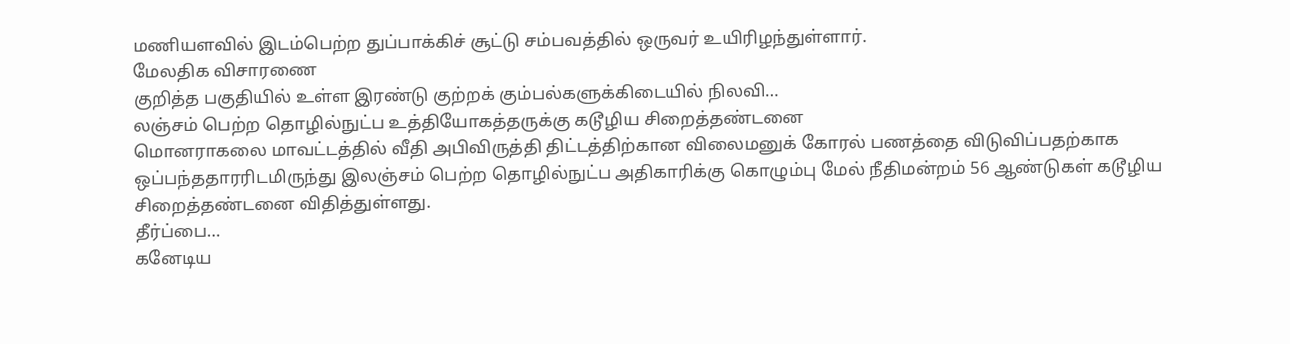மணியளவில் இடம்பெற்ற துப்பாக்கிச் சூட்டு சம்பவத்தில் ஒருவர் உயிரிழந்துள்ளார்.
மேலதிக விசாரணை
குறித்த பகுதியில் உள்ள இரண்டு குற்றக் கும்பல்களுக்கிடையில் நிலவி…
லஞ்சம் பெற்ற தொழில்நுட்ப உத்தியோகத்தருக்கு கடூழிய சிறைத்தண்டனை
மொனராகலை மாவட்டத்தில் வீதி அபிவிருத்தி திட்டத்திற்கான விலைமனுக் கோரல் பணத்தை விடுவிப்பதற்காக ஒப்பந்ததாரரிடமிருந்து இலஞ்சம் பெற்ற தொழில்நுட்ப அதிகாரிக்கு கொழும்பு மேல் நீதிமன்றம் 56 ஆண்டுகள் கடூழிய சிறைத்தண்டனை விதித்துள்ளது.
தீர்ப்பை…
கனேடிய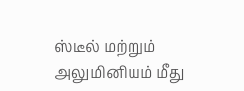ஸ்டீல் மற்றும் அலுமினியம் மீது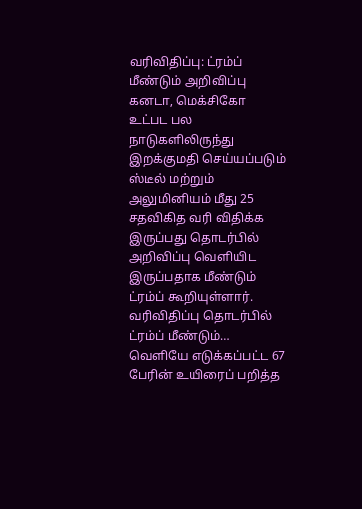வரிவிதிப்பு: ட்ரம்ப் மீண்டும் அறிவிப்பு
கனடா, மெக்சிகோ உட்பட பல நாடுகளிலிருந்து இறக்குமதி செய்யப்படும் ஸ்டீல் மற்றும் அலுமினியம் மீது 25 சதவிகித வரி விதிக்க இருப்பது தொடர்பில் அறிவிப்பு வெளியிட இருப்பதாக மீண்டும் ட்ரம்ப் கூறியுள்ளார்.
வரிவிதிப்பு தொடர்பில் ட்ரம்ப் மீண்டும்…
வெளியே எடுக்கப்பட்ட 67 பேரின் உயிரைப் பறித்த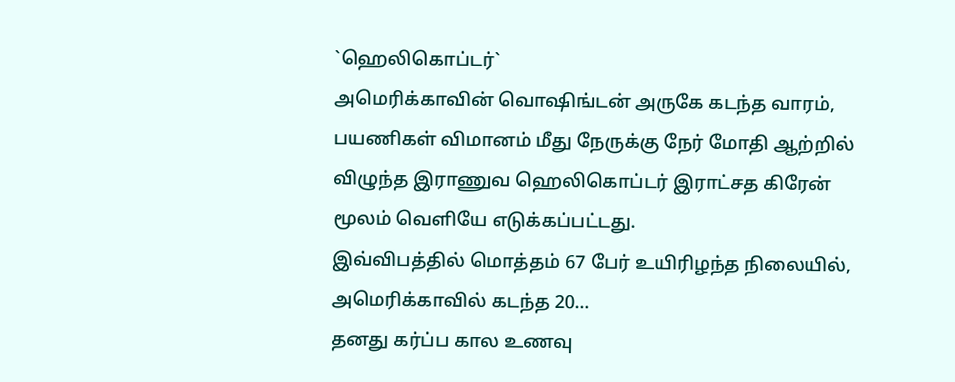`ஹெலிகொப்டர்`
அமெரிக்காவின் வொஷிங்டன் அருகே கடந்த வாரம், பயணிகள் விமானம் மீது நேருக்கு நேர் மோதி ஆற்றில் விழுந்த இராணுவ ஹெலிகொப்டர் இராட்சத கிரேன் மூலம் வெளியே எடுக்கப்பட்டது.
இவ்விபத்தில் மொத்தம் 67 பேர் உயிரிழந்த நிலையில், அமெரிக்காவில் கடந்த 20…
தனது கர்ப்ப கால உணவு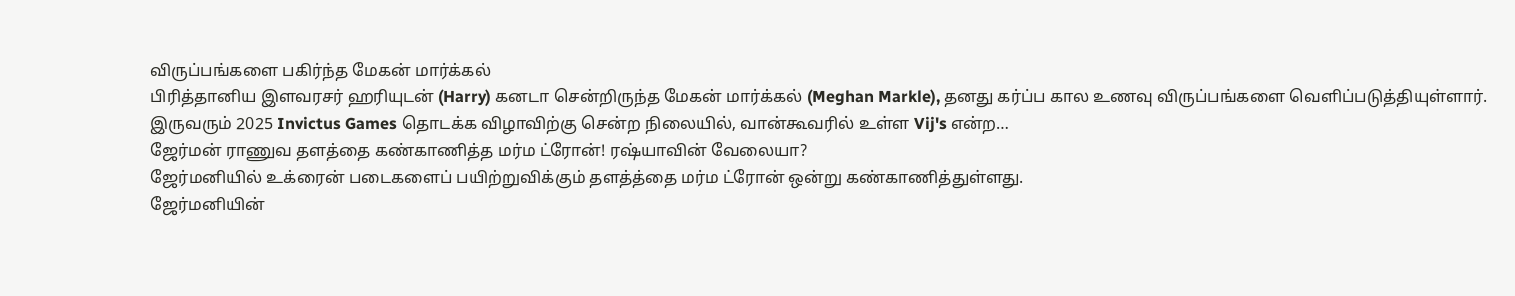விருப்பங்களை பகிர்ந்த மேகன் மார்க்கல்
பிரித்தானிய இளவரசர் ஹரியுடன் (Harry) கனடா சென்றிருந்த மேகன் மார்க்கல் (Meghan Markle), தனது கர்ப்ப கால உணவு விருப்பங்களை வெளிப்படுத்தியுள்ளார்.
இருவரும் 2025 Invictus Games தொடக்க விழாவிற்கு சென்ற நிலையில், வான்கூவரில் உள்ள Vij's என்ற…
ஜேர்மன் ராணுவ தளத்தை கண்காணித்த மர்ம ட்ரோன்! ரஷ்யாவின் வேலையா?
ஜேர்மனியில் உக்ரைன் படைகளைப் பயிற்றுவிக்கும் தளத்த்தை மர்ம ட்ரோன் ஒன்று கண்காணித்துள்ளது.
ஜேர்மனியின்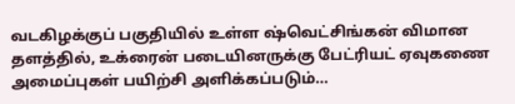வடகிழக்குப் பகுதியில் உள்ள ஷ்வெட்சிங்கன் விமான தளத்தில், உக்ரைன் படையினருக்கு பேட்ரியட் ஏவுகணை அமைப்புகள் பயிற்சி அளிக்கப்படும்…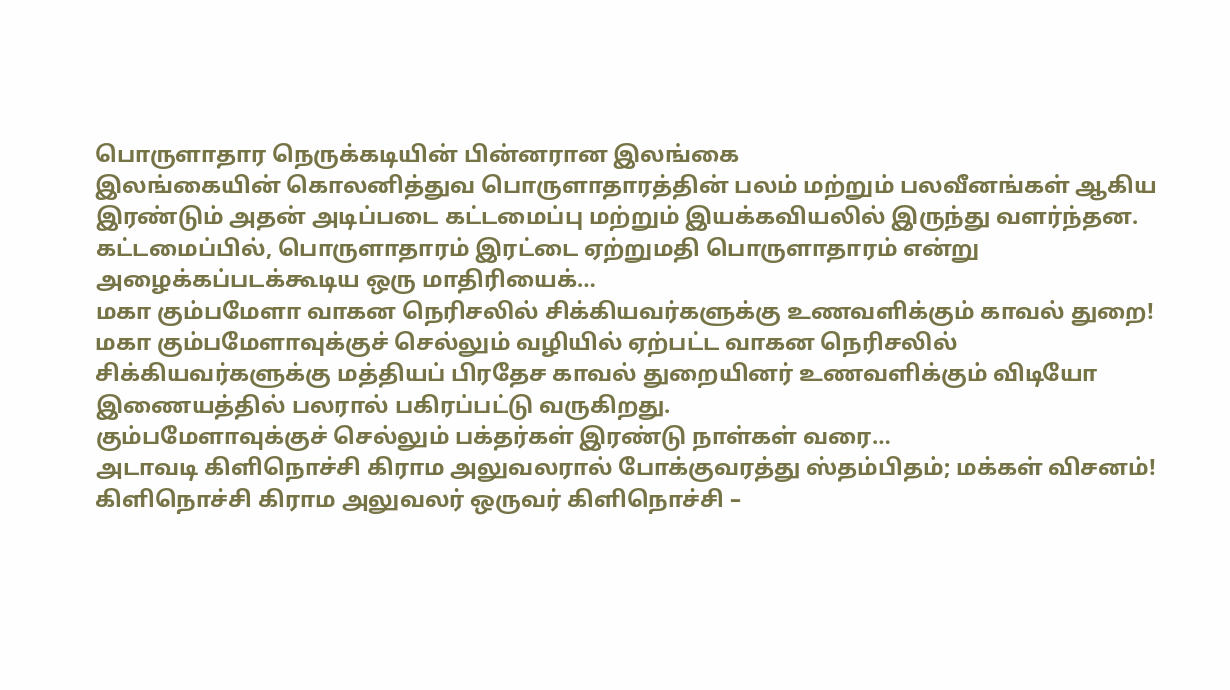பொருளாதார நெருக்கடியின் பின்னரான இலங்கை
இலங்கையின் கொலனித்துவ பொருளாதாரத்தின் பலம் மற்றும் பலவீனங்கள் ஆகிய இரண்டும் அதன் அடிப்படை கட்டமைப்பு மற்றும் இயக்கவியலில் இருந்து வளர்ந்தன. கட்டமைப்பில், பொருளாதாரம் இரட்டை ஏற்றுமதி பொருளாதாரம் என்று அழைக்கப்படக்கூடிய ஒரு மாதிரியைக்…
மகா கும்பமேளா வாகன நெரிசலில் சிக்கியவர்களுக்கு உணவளிக்கும் காவல் துறை!
மகா கும்பமேளாவுக்குச் செல்லும் வழியில் ஏற்பட்ட வாகன நெரிசலில் சிக்கியவர்களுக்கு மத்தியப் பிரதேச காவல் துறையினர் உணவளிக்கும் விடியோ இணையத்தில் பலரால் பகிரப்பட்டு வருகிறது.
கும்பமேளாவுக்குச் செல்லும் பக்தர்கள் இரண்டு நாள்கள் வரை…
அடாவடி கிளிநொச்சி கிராம அலுவலரால் போக்குவரத்து ஸ்தம்பிதம்; மக்கள் விசனம்!
கிளிநொச்சி கிராம அலுவலர் ஒருவர் கிளிநொச்சி –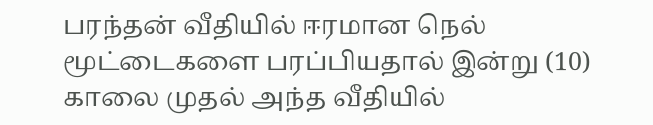பரந்தன் வீதியில் ஈரமான நெல் மூட்டைகளை பரப்பியதால் இன்று (10) காலை முதல் அந்த வீதியில்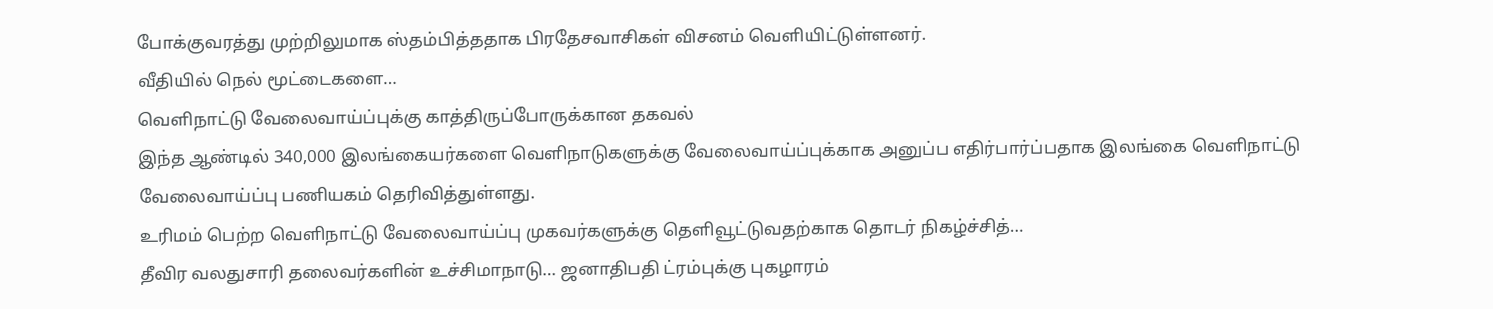போக்குவரத்து முற்றிலுமாக ஸ்தம்பித்ததாக பிரதேசவாசிகள் விசனம் வெளியிட்டுள்ளனர்.
வீதியில் நெல் மூட்டைகளை…
வெளிநாட்டு வேலைவாய்ப்புக்கு காத்திருப்போருக்கான தகவல்
இந்த ஆண்டில் 340,000 இலங்கையர்களை வெளிநாடுகளுக்கு வேலைவாய்ப்புக்காக அனுப்ப எதிர்பார்ப்பதாக இலங்கை வெளிநாட்டு வேலைவாய்ப்பு பணியகம் தெரிவித்துள்ளது.
உரிமம் பெற்ற வெளிநாட்டு வேலைவாய்ப்பு முகவர்களுக்கு தௌிவூட்டுவதற்காக தொடர் நிகழ்ச்சித்…
தீவிர வலதுசாரி தலைவர்களின் உச்சிமாநாடு… ஜனாதிபதி ட்ரம்புக்கு புகழாரம்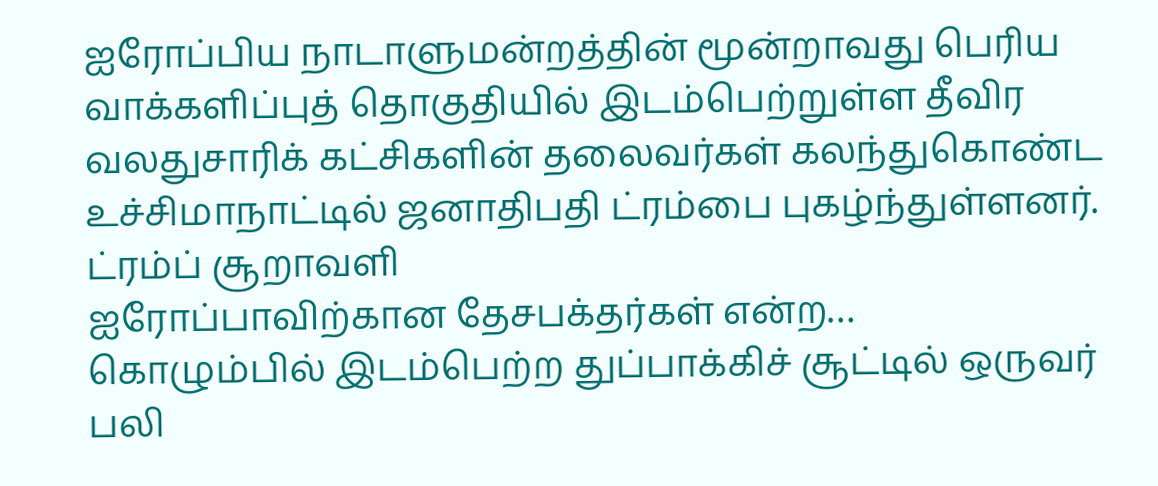ஐரோப்பிய நாடாளுமன்றத்தின் மூன்றாவது பெரிய வாக்களிப்புத் தொகுதியில் இடம்பெற்றுள்ள தீவிர வலதுசாரிக் கட்சிகளின் தலைவர்கள் கலந்துகொண்ட உச்சிமாநாட்டில் ஜனாதிபதி ட்ரம்பை புகழ்ந்துள்ளனர்.
ட்ரம்ப் சூறாவளி
ஐரோப்பாவிற்கான தேசபக்தர்கள் என்ற…
கொழும்பில் இடம்பெற்ற துப்பாக்கிச் சூட்டில் ஒருவர் பலி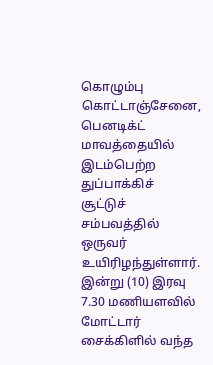கொழும்பு கொட்டாஞ்சேனை, பெனடிக்ட் மாவத்தையில் இடம்பெற்ற துப்பாக்கிச் சூட்டுச் சம்பவத்தில் ஒருவர் உயிரிழந்துள்ளார்.
இன்று (10) இரவு 7.30 மணியளவில் மோட்டார் சைக்கிளில் வந்த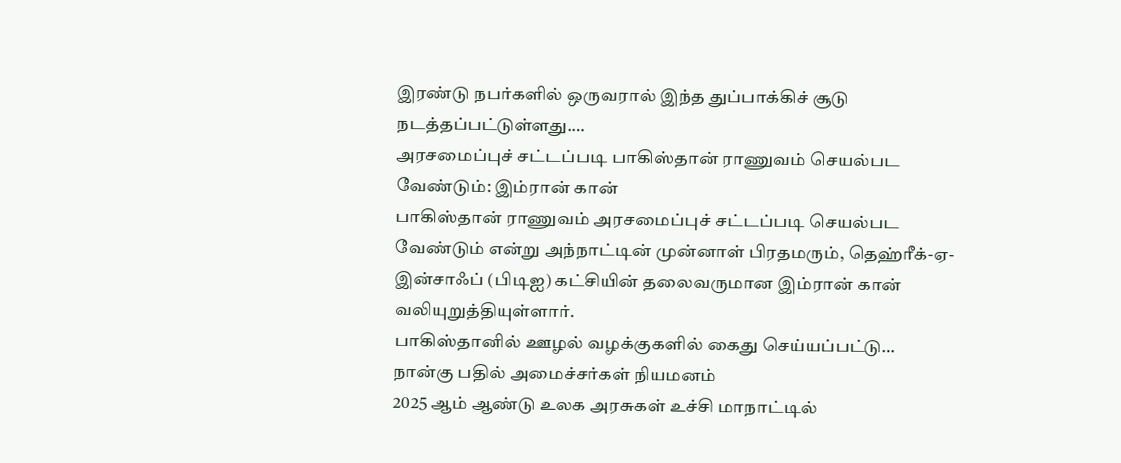இரண்டு நபர்களில் ஒருவரால் இந்த துப்பாக்கிச் சூடு நடத்தப்பட்டுள்ளது.…
அரசமைப்புச் சட்டப்படி பாகிஸ்தான் ராணுவம் செயல்பட வேண்டும்: இம்ரான் கான்
பாகிஸ்தான் ராணுவம் அரசமைப்புச் சட்டப்படி செயல்பட வேண்டும் என்று அந்நாட்டின் முன்னாள் பிரதமரும், தெஹ்ரீக்-ஏ-இன்சாஃப் (பிடிஐ) கட்சியின் தலைவருமான இம்ரான் கான் வலியுறுத்தியுள்ளார்.
பாகிஸ்தானில் ஊழல் வழக்குகளில் கைது செய்யப்பட்டு…
நான்கு பதில் அமைச்சர்கள் நியமனம்
2025 ஆம் ஆண்டு உலக அரசுகள் உச்சி மாநாட்டில்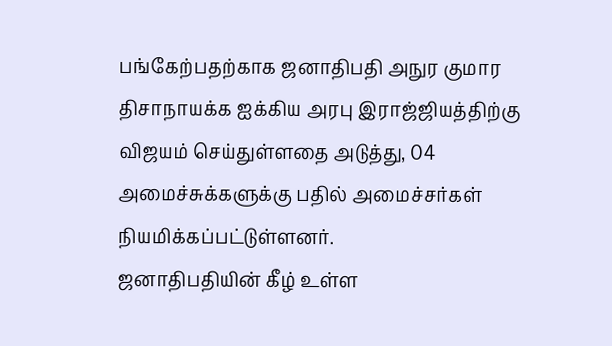பங்கேற்பதற்காக ஜனாதிபதி அநுர குமார திசாநாயக்க ஐக்கிய அரபு இராஜ்ஜியத்திற்கு விஜயம் செய்துள்ளதை அடுத்து, 04 அமைச்சுக்களுக்கு பதில் அமைச்சர்கள் நியமிக்கப்பட்டுள்ளனர்.
ஜனாதிபதியின் கீழ் உள்ள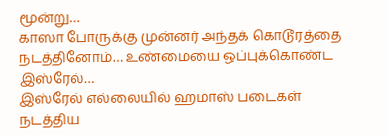மூன்று…
காஸா போருக்கு முன்னர் அந்தக் கொடூரத்தை நடத்தினோம்… உண்மையை ஒப்புக்கொண்ட இஸ்ரேல்…
இஸ்ரேல் எல்லையில் ஹமாஸ் படைகள் நடத்திய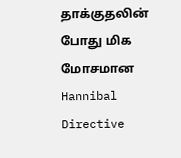தாக்குதலின் போது மிக மோசமான Hannibal Directive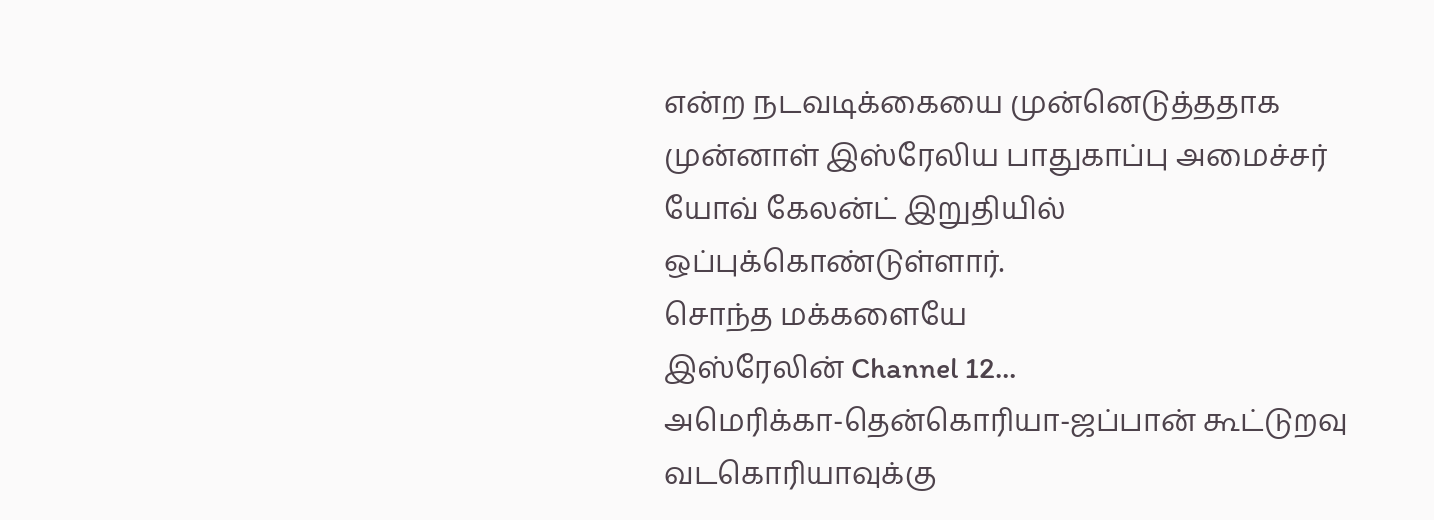என்ற நடவடிக்கையை முன்னெடுத்ததாக முன்னாள் இஸ்ரேலிய பாதுகாப்பு அமைச்சர் யோவ் கேலன்ட் இறுதியில் ஒப்புக்கொண்டுள்ளார்.
சொந்த மக்களையே
இஸ்ரேலின் Channel 12…
அமெரிக்கா-தென்கொரியா-ஜப்பான் கூட்டுறவு வடகொரியாவுக்கு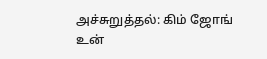அச்சுறுத்தல்: கிம் ஜோங் உன்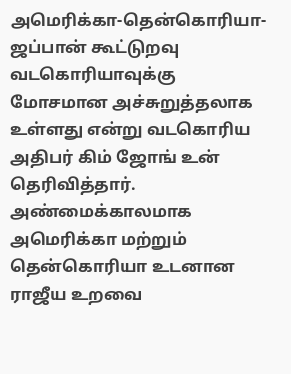அமெரிக்கா-தென்கொரியா-ஜப்பான் கூட்டுறவு வடகொரியாவுக்கு மோசமான அச்சுறுத்தலாக உள்ளது என்று வடகொரிய அதிபர் கிம் ஜோங் உன் தெரிவித்தார்.
அண்மைக்காலமாக அமெரிக்கா மற்றும் தென்கொரியா உடனான ராஜீய உறவை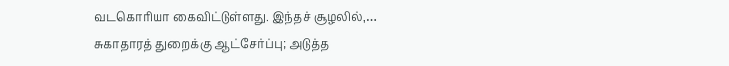வடகொரியா கைவிட்டுள்ளது. இந்தச் சூழலில்,…
சுகாதாரத் துறைக்கு ஆட்சேர்ப்பு; அடுத்த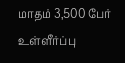மாதம் 3,500 பேர் உள்ளீர்ப்பு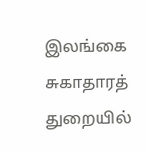இலங்கை சுகாதாரத் துறையில்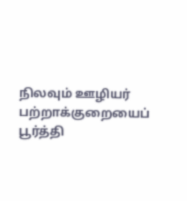நிலவும் ஊழியர் பற்றாக்குறையைப் பூர்த்தி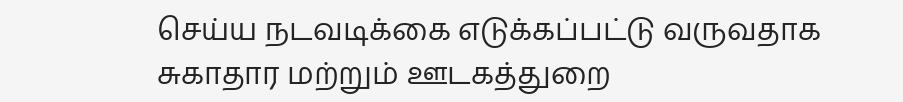செய்ய நடவடிக்கை எடுக்கப்பட்டு வருவதாக சுகாதார மற்றும் ஊடகத்துறை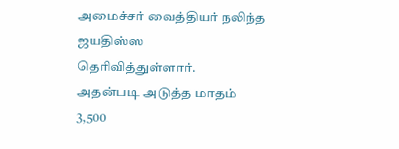அமைச்சர் வைத்தியர் நலிந்த ஜயதிஸ்ஸ தெரிவித்துள்ளார்.
அதன்படி அடுத்த மாதம் 3,500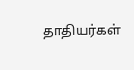தாதியர்கள்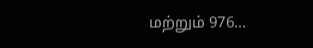மற்றும் 976…